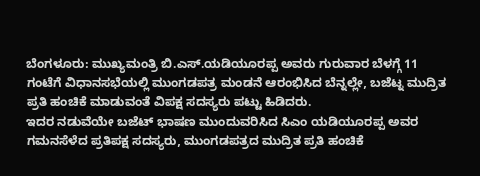ಬೆಂಗಳೂರು: ಮುಖ್ಯಮಂತ್ರಿ ಬಿ.ಎಸ್.ಯಡಿಯೂರಪ್ಪ ಅವರು ಗುರುವಾರ ಬೆಳಗ್ಗೆ 11 ಗಂಟೆಗೆ ವಿಧಾನಸಭೆಯಲ್ಲಿ ಮುಂಗಡಪತ್ರ ಮಂಡನೆ ಆರಂಭಿಸಿದ ಬೆನ್ನಲ್ಲೇ, ಬಜೆಟ್ನ ಮುದ್ರಿತ ಪ್ರತಿ ಹಂಚಿಕೆ ಮಾಡುವಂತೆ ವಿಪಕ್ಷ ಸದಸ್ಯರು ಪಟ್ಟು ಹಿಡಿದರು.
ಇದರ ನಡುವೆಯೇ ಬಜೆಟ್ ಭಾಷಣ ಮುಂದುವರಿಸಿದ ಸಿಎಂ ಯಡಿಯೂರಪ್ಪ ಅವರ ಗಮನಸೆಳೆದ ಪ್ರತಿಪಕ್ಷ ಸದಸ್ಯರು, ಮುಂಗಡಪತ್ರದ ಮುದ್ರಿತ ಪ್ರತಿ ಹಂಚಿಕೆ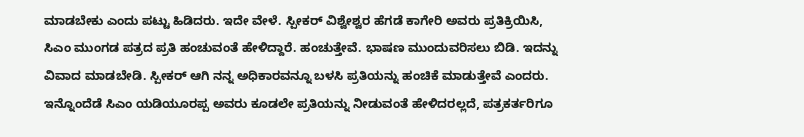ಮಾಡಬೇಕು ಎಂದು ಪಟ್ಟು ಹಿಡಿದರು. ಇದೇ ವೇಳೆ. ಸ್ಪೀಕರ್ ವಿಶ್ವೇಶ್ವರ ಹೆಗಡೆ ಕಾಗೇರಿ ಅವರು ಪ್ರತಿಕ್ರಿಯಿಸಿ, ಸಿಎಂ ಮುಂಗಡ ಪತ್ರದ ಪ್ರತಿ ಹಂಚುವಂತೆ ಹೇಳಿದ್ದಾರೆ. ಹಂಚುತ್ತೇವೆ. ಭಾಷಣ ಮುಂದುವರಿಸಲು ಬಿಡಿ. ಇದನ್ನು ವಿವಾದ ಮಾಡಬೇಡಿ. ಸ್ಪೀಕರ್ ಆಗಿ ನನ್ನ ಅಧಿಕಾರವನ್ನೂ ಬಳಸಿ ಪ್ರತಿಯನ್ನು ಹಂಚಿಕೆ ಮಾಡುತ್ತೇವೆ ಎಂದರು.
ಇನ್ನೊಂದೆಡೆ ಸಿಎಂ ಯಡಿಯೂರಪ್ಪ ಅವರು ಕೂಡಲೇ ಪ್ರತಿಯನ್ನು ನೀಡುವಂತೆ ಹೇಳಿದರಲ್ಲದೆ, ಪತ್ರಕರ್ತರಿಗೂ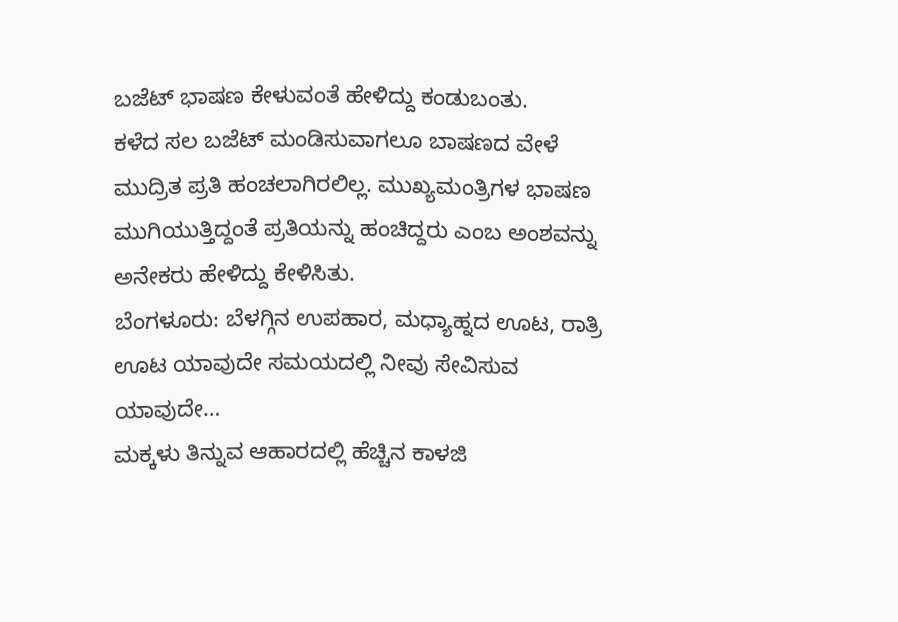ಬಜೆಟ್ ಭಾಷಣ ಕೇಳುವಂತೆ ಹೇಳಿದ್ದು ಕಂಡುಬಂತು.
ಕಳೆದ ಸಲ ಬಜೆಟ್ ಮಂಡಿಸುವಾಗಲೂ ಬಾಷಣದ ವೇಳೆ ಮುದ್ರಿತ ಪ್ರತಿ ಹಂಚಲಾಗಿರಲಿಲ್ಲ. ಮುಖ್ಯಮಂತ್ರಿಗಳ ಭಾಷಣ ಮುಗಿಯುತ್ತಿದ್ದಂತೆ ಪ್ರತಿಯನ್ನು ಹಂಚಿದ್ದರು ಎಂಬ ಅಂಶವನ್ನು ಅನೇಕರು ಹೇಳಿದ್ದು ಕೇಳಿಸಿತು.
ಬೆಂಗಳೂರು: ಬೆಳಗ್ಗಿನ ಉಪಹಾರ, ಮಧ್ಯಾಹ್ನದ ಊಟ, ರಾತ್ರಿ ಊಟ ಯಾವುದೇ ಸಮಯದಲ್ಲಿ ನೀವು ಸೇವಿಸುವ ಯಾವುದೇ…
ಮಕ್ಕಳು ತಿನ್ನುವ ಆಹಾರದಲ್ಲಿ ಹೆಚ್ಚಿನ ಕಾಳಜಿ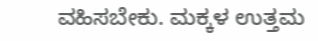ವಹಿಸಬೇಕು. ಮಕ್ಕಳ ಉತ್ತಮ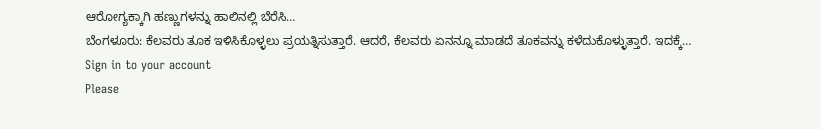ಆರೋಗ್ಯಕ್ಕಾಗಿ ಹಣ್ಣುಗಳನ್ನು ಹಾಲಿನಲ್ಲಿ ಬೆರೆಸಿ…
ಬೆಂಗಳೂರು: ಕೆಲವರು ತೂಕ ಇಳಿಸಿಕೊಳ್ಳಲು ಪ್ರಯತ್ನಿಸುತ್ತಾರೆ. ಆದರೆ, ಕೆಲವರು ಏನನ್ನೂ ಮಾಡದೆ ತೂಕವನ್ನು ಕಳೆದುಕೊಳ್ಳುತ್ತಾರೆ. ಇದಕ್ಕೆ…
Sign in to your account
Please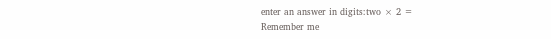enter an answer in digits:two × 2 =
Remember me